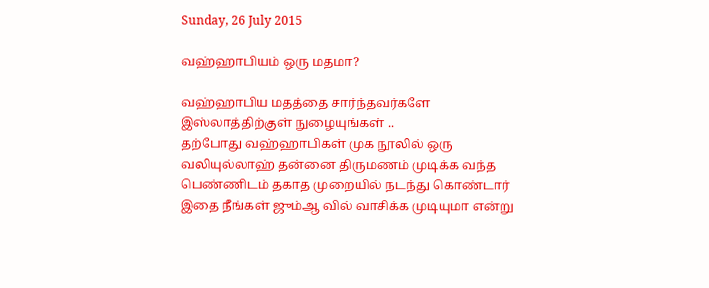Sunday, 26 July 2015

வஹ்ஹாபியம் ஒரு மதமா?

வஹ்ஹாபிய மதத்தை சார்ந்தவர்களே இஸ்லாத்திற்குள் நுழையுங்கள் ..
தற்போது வஹ்ஹாபிகள் முக நூலில் ஒரு வலியுல்லாஹ் தன்னை திருமணம் முடிக்க வந்த பெண்ணிடம் தகாத முறையில் நடந்து கொண்டார் இதை நீங்கள் ஜும்ஆ வில் வாசிக்க முடியுமா என்று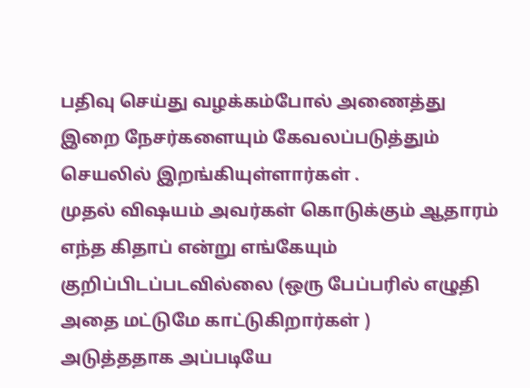பதிவு செய்து வழக்கம்போல் அணைத்து இறை நேசர்களையும் கேவலப்படுத்தும் செயலில் இறங்கியுள்ளார்கள் .
முதல் விஷயம் அவர்கள் கொடுக்கும் ஆதாரம் எந்த கிதாப் என்று எங்கேயும் குறிப்பிடப்படவில்லை (ஒரு பேப்பரில் எழுதி அதை மட்டுமே காட்டுகிறார்கள் )
அடுத்ததாக அப்படியே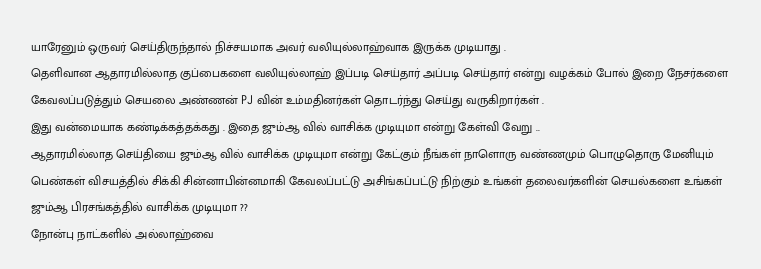யாரேனும் ஒருவர் செய்திருந்தால் நிச்சயமாக அவர் வலியுல்லாஹ்வாக இருக்க முடியாது .
தெளிவான ஆதாரமில்லாத குப்பைகளை வலியுல்லாஹ் இப்படி செய்தார் அப்படி செய்தார் என்று வழக்கம் போல் இறை நேசர்களை கேவலப்படுத்தும் செயலை அண்ணன் PJ வின் உம்மதினர்கள் தொடர்ந்து செய்து வருகிறார்கள் .
இது வன்மையாக கண்டிக்கத்தக்கது . இதை ஜும்ஆ வில் வாசிக்க முடியுமா என்று கேள்வி வேறு ..
ஆதாரமில்லாத செய்தியை ஜும்ஆ வில் வாசிக்க முடியுமா என்று கேட்கும் நீங்கள் நாளொரு வண்ணமும் பொழுதொரு மேனியும் பெண்கள் விசயத்தில் சிக்கி சின்னாபின்னமாகி கேவலப்பட்டு அசிங்கப்பட்டு நிற்கும் உங்கள் தலைவர்களின் செயல்களை உங்கள் ஜும்ஆ பிரசங்கத்தில் வாசிக்க முடியுமா ??
நோன்பு நாட்களில் அல்லாஹ்வை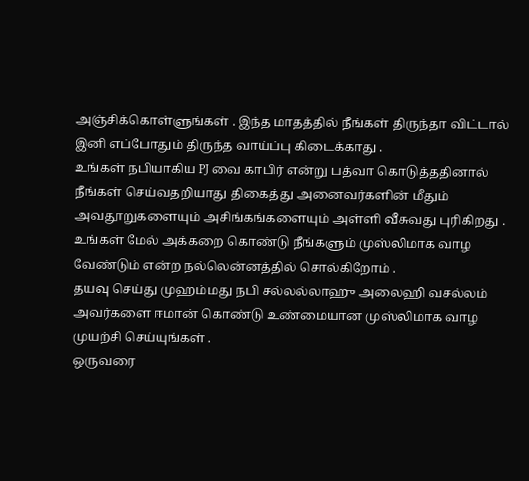அஞ்சிக்கொள்ளுங்கள் . இந்த மாதத்தில் நீங்கள் திருந்தா விட்டால் இனி எப்போதும் திருந்த வாய்ப்பு கிடைக்காது .
உங்கள் நபியாகிய PJ வை காபிர் என்று பத்வா கொடுத்ததினால் நீங்கள் செய்வதறியாது திகைத்து அனைவர்களின் மீதும் அவதூறுகளையும் அசிங்கங்களையும் அள்ளி வீசுவது புரிகிறது .
உங்கள் மேல் அக்கறை கொண்டு நீங்களும் முஸ்லிமாக வாழ வேண்டும் என்ற நல்லென்னத்தில் சொல்கிறோம் .
தயவு செய்து முஹம்மது நபி சல்லல்லாஹு அலைஹி வசல்லம் அவர்களை ஈமான் கொண்டு உண்மையான முஸ்லிமாக வாழ முயற்சி செய்யுங்கள் .
ஒருவரை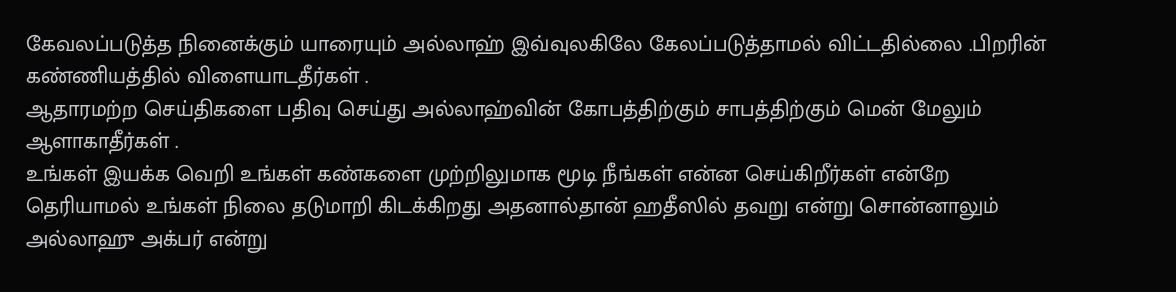கேவலப்படுத்த நினைக்கும் யாரையும் அல்லாஹ் இவ்வுலகிலே கேலப்படுத்தாமல் விட்டதில்லை .பிறரின் கண்ணியத்தில் விளையாடதீர்கள் .
ஆதாரமற்ற செய்திகளை பதிவு செய்து அல்லாஹ்வின் கோபத்திற்கும் சாபத்திற்கும் மென் மேலும் ஆளாகாதீர்கள் .
உங்கள் இயக்க வெறி உங்கள் கண்களை முற்றிலுமாக மூடி நீங்கள் என்ன செய்கிறீர்கள் என்றே தெரியாமல் உங்கள் நிலை தடுமாறி கிடக்கிறது அதனால்தான் ஹதீஸில் தவறு என்று சொன்னாலும் அல்லாஹு அக்பர் என்று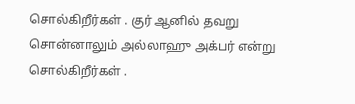சொல்கிறீர்கள் . குர் ஆனில் தவறு சொன்னாலும் அல்லாஹு அக்பர் என்று சொல்கிறீர்கள் .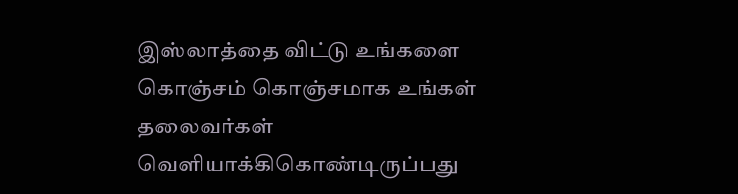இஸ்லாத்தை விட்டு உங்களை கொஞ்சம் கொஞ்சமாக உங்கள் தலைவர்கள் வெளியாக்கிகொண்டிருப்பது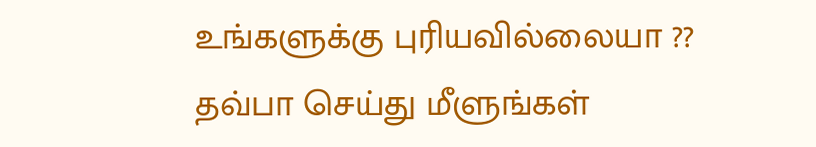உங்களுக்கு புரியவில்லையா ??
தவ்பா செய்து மீளுங்கள்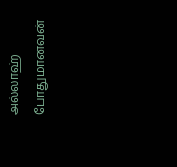அல்லாஹ் போதுமானவன்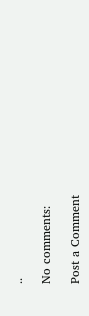..

No comments:

Post a Comment